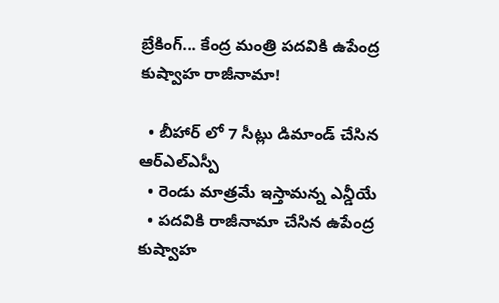బ్రేకింగ్... కేంద్ర మంత్రి పదవికి ఉపేంద్ర కుష్వాహ రాజీనామా!

  • బీహార్ లో 7 సీట్లు డిమాండ్ చేసిన ఆర్ఎల్ఎస్పీ
  • రెండు మాత్రమే ఇస్తామన్న ఎన్డీయే
  • పదవికి రాజీనామా చేసిన ఉపేంద్ర కుష్వాహ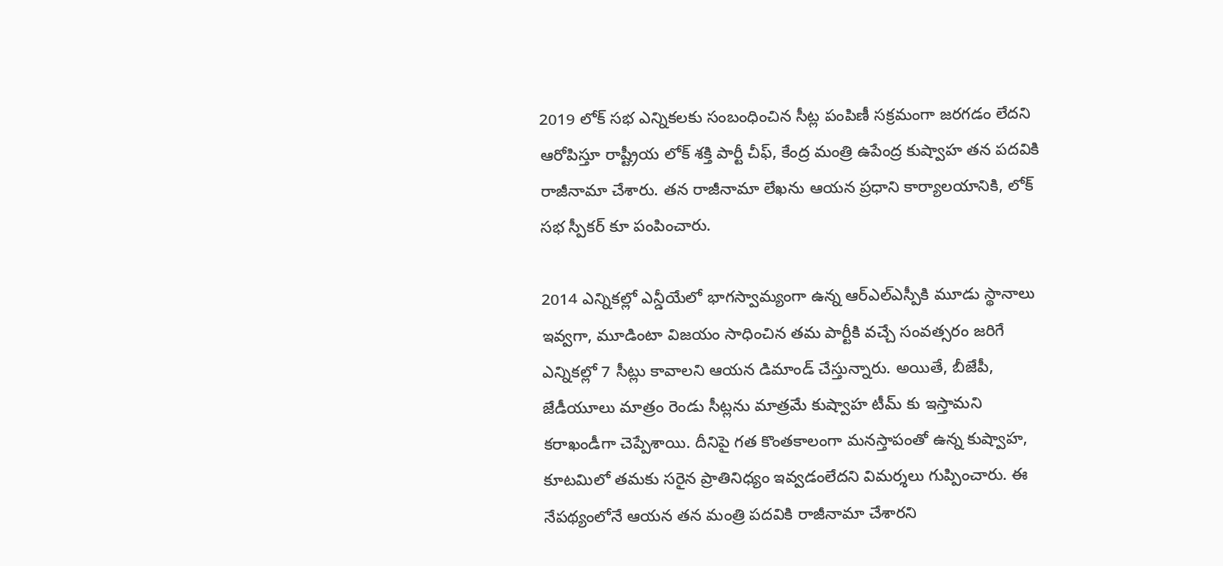2019 లోక్ సభ ఎన్నికలకు సంబంధించిన సీట్ల పంపిణీ సక్రమంగా జరగడం లేదని ఆరోపిస్తూ రాష్ట్రీయ లోక్ శక్తి పార్టీ చీఫ్, కేంద్ర మంత్రి ఉపేంద్ర కుష్వాహ తన పదవికి రాజీనామా చేశారు. తన రాజీనామా లేఖను ఆయన ప్రధాని కార్యాలయానికి, లోక్ సభ స్పీకర్ కూ పంపించారు.

2014 ఎన్నికల్లో ఎన్డీయేలో భాగస్వామ్యంగా ఉన్న ఆర్ఎల్ఎస్పీకి మూడు స్థానాలు ఇవ్వగా, మూడింటా విజయం సాధించిన తమ పార్టీకి వచ్చే సంవత్సరం జరిగే ఎన్నికల్లో 7 సీట్లు కావాలని ఆయన డిమాండ్ చేస్తున్నారు. అయితే, బీజేపీ, జేడీయూలు మాత్రం రెండు సీట్లను మాత్రమే కుష్వాహ టీమ్ కు ఇస్తామని కరాఖండీగా చెప్పేశాయి. దీనిపై గత కొంతకాలంగా మనస్తాపంతో ఉన్న కుష్వాహ, కూటమిలో తమకు సరైన ప్రాతినిధ్యం ఇవ్వడంలేదని విమర్శలు గుప్పించారు. ఈ నేపథ్యంలోనే ఆయన తన మంత్రి పదవికి రాజీనామా చేశారని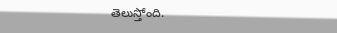తెలుస్తోంది.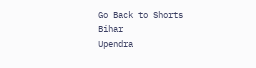Go Back to Shorts
Bihar
Upendra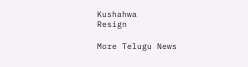Kushahwa
Resign

More Telugu News